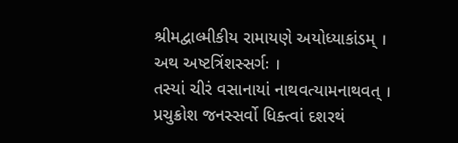શ્રીમદ્વાલ્મીકીય રામાયણે અયોધ્યાકાંડમ્ ।
અથ અષ્ટત્રિંશસ્સર્ગઃ ।
તસ્યાં ચીરં વસાનાયાં નાથવત્યામનાથવત્ ।
પ્રચુક્રોશ જનસ્સર્વો ધિક્ત્વાં દશરથં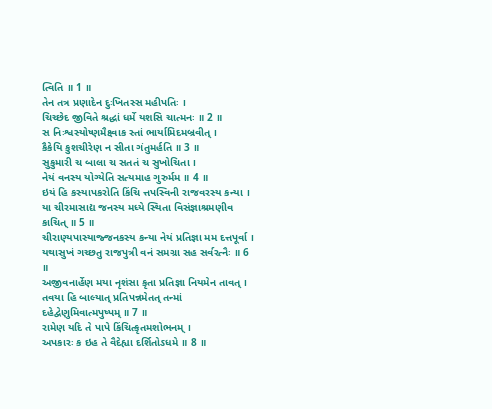ત્વિતિ ॥ 1 ॥
તેન તત્ર પ્રણાદેન દુઃખિતસ્સ મહીપતિઃ ।
ચિચ્છેદ જીવિતે શ્રદ્ધાં ધર્મે યશસિ ચાત્મનઃ ॥ 2 ॥
સ નિઃશ્વસ્યોષ્ણમૈક્ષ્વાક સ્તાં ભાર્યામિદમબ્રવીત્ ।
કૈકેયિ કુશચીરેણ ન સીતા ગંતુમર્હતિ ॥ 3 ॥
સુકુમારી ચ બાલા ચ સતતં ચ સુખોચિતા ।
નેયં વનસ્ય યોગ્યેતિ સત્યમાહ ગુરુર્મમ ॥ 4 ॥
ઇયં હિ કસ્યાપકરોતિ કિંચિ ત્તપસ્વિની રાજવરસ્ય કન્યા ।
યા ચીરમાસાદ્ય જનસ્ય મધ્યે સ્થિતા વિસંજ્ઞાશ્રમણીવ કાચિત્ ॥ 5 ॥
ચીરાણ્યપાસ્યાજ્જનકસ્ય કન્યા નેયં પ્રતિજ્ઞા મમ દત્તપૂર્વા ।
યથાસુખં ગચ્છતુ રાજપુત્રી વનં સમગ્રા સહ સર્વરત્નૈઃ ॥ 6 ॥
અજીવનાર્હેણ મયા નૃશંસા કૃતા પ્રતિજ્ઞા નિયમેન તાવત્ ।
તવયા હિ બાલ્યાત્ પ્રતિપન્નમેતત્ તન્માં દહેદ્વેણુમિવાત્મપુષ્પમ્ ॥ 7 ॥
રામેણ યદિ તે પાપે કિંચિત્કૃતમશોભનમ્ ।
અપકારઃ ક ઇહ તે વૈદેહ્યા દર્શિતોઽધમે ॥ 8 ॥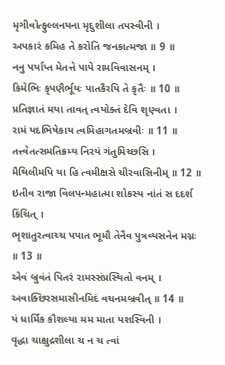મૃગીવોત્ફુલ્લનયના મૃદુશીલા તપસ્વીની ।
અપકારં કમિહ તે કરોતિ જનકાત્મજા ॥ 9 ॥
નનુ પર્યાપ્ત મેતત્તે પાપે રામવિવાસનમ્ ।
કિમેભિઃ કૃપણૈર્ભૂયઃ પાતકૈરપિ તે કૃતૈઃ ॥ 10 ॥
પ્રતિજ્ઞાતં મયા તાવત્ ત્વયોક્તં દેવિ શૃણ્વતા ।
રામં યદભિષેકાય ત્વમિહાગતમબ્રવીઃ ॥ 11 ॥
તત્ત્વેતત્સમતિક્રમ્ય નિરયં ગંતુમિચ્છસિ ।
મૈથિલીમપિ યા હિ ત્વમીક્ષસે ચીરવાસિનીમ્ ॥ 12 ॥
ઇતીવ રાજા વિલપન્મહાત્મા શોકસ્ય નાંતં સ દદર્શ કિંચિત્ ।
ભૃશાતુરત્વાચ્ચ પપાત ભૂમૌ તેનૈવ પુત્રવ્યસનેન મગ્નઃ ॥ 13 ॥
એવં બ્રુવંતં પિતરં રામસ્સંપ્રસ્થિતો વનમ્ ।
અવાક્છિરસમાસીનમિદં વચનમબ્રવીત્ ॥ 14 ॥
યં ધાર્મિક કૌશલ્યા મમ માતા યશસ્વિની ।
વૃદ્ધા ચાક્ષુદ્રશીલા ચ ન ચ ત્વાં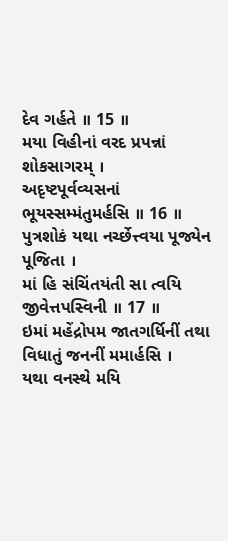દેવ ગર્હતે ॥ 15 ॥
મયા વિહીનાં વરદ પ્રપન્નાં શોકસાગરમ્ ।
અદૃષ્ટપૂર્વવ્યસનાં ભૂયસ્સમ્મંતુમર્હસિ ॥ 16 ॥
પુત્રશોકં યથા નર્ચ્છેત્ત્વયા પૂજ્યેન પૂજિતા ।
માં હિ સંચિંતયંતી સા ત્વયિ જીવેત્તપસ્વિની ॥ 17 ॥
ઇમાં મહેંદ્રોપમ જાતગર્ધિનીં તથા વિધાતું જનનીં મમાર્હસિ ।
યથા વનસ્થે મયિ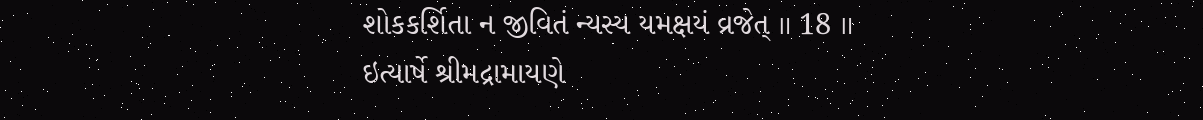શોકકર્શિતા ન જીવિતં ન્યસ્ય યમક્ષયં વ્રજેત્ ॥ 18 ॥
ઇત્યાર્ષે શ્રીમદ્રામાયણે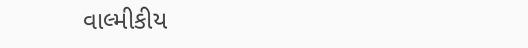વાલ્મીકીય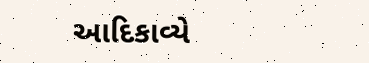આદિકાવ્યે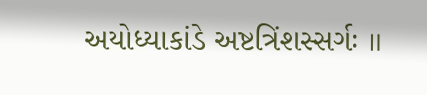અયોધ્યાકાંડે અષ્ટત્રિંશસ્સર્ગઃ ॥